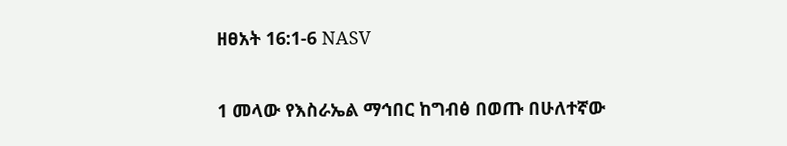ዘፀአት 16:1-6 NASV

1 መላው የእስራኤል ማኅበር ከግብፅ በወጡ በሁለተኛው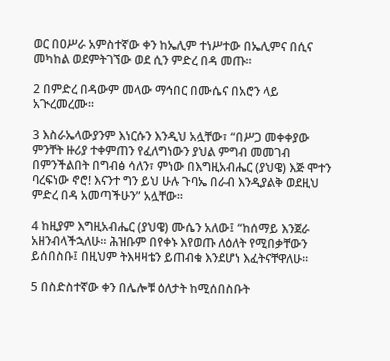ወር በዐሥራ አምስተኛው ቀን ከኤሊም ተነሥተው በኤሊምና በሲና መካከል ወደምትገኘው ወደ ሲን ምድረ በዳ መጡ።

2 በምድረ በዳውም መላው ማኅበር በሙሴና በአሮን ላይ አጒረመረሙ።

3 እስራኤላውያንም እነርሱን እንዲህ አሏቸው፣ “በሥጋ መቀቀያው ምንቸት ዙሪያ ተቀምጠን የፈለግነውን ያህል ምግብ መመገብ በምንችልበት በግብፅ ሳለን፣ ምነው በእግዚአብሔር (ያህዌ) እጅ ሞተን ባረፍነው ኖሮ! እናንተ ግን ይህ ሁሉ ጉባኤ በራብ እንዲያልቅ ወደዚህ ምድረ በዳ አመጣችሁን” አሏቸው።

4 ከዚያም እግዚአብሔር (ያህዌ) ሙሴን አለው፤ “ከሰማይ እንጀራ አዘንብላችኋለሁ። ሕዝቡም በየቀኑ እየወጡ ለዕለት የሚበቃቸውን ይሰበስቡ፤ በዚህም ትእዛዛቴን ይጠብቁ እንደሆነ እፈትናቸዋለሁ።

5 በስድስተኛው ቀን በሌሎቹ ዕለታት ከሚሰበስቡት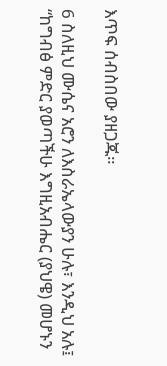እጥፍ ሰብስበው ያዘጋጁ።

6 ስለዚህ ሙሴና አሮን ለእስራኤላውያን ሁሉ፣ እንዲህ አሉ፤ “ከግብፅ ምድር ያወጣችሁ እግዚአብሔር (ያህዌ) መሆኑን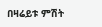በዛሬይቱ ምሽት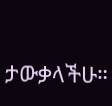ታውቃላችሁ።